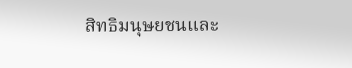สิทธิมนุษยชนและ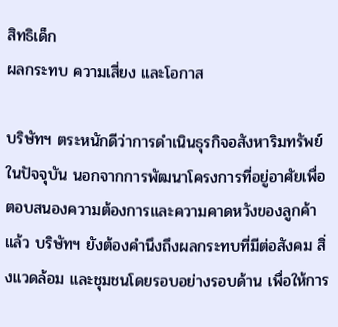สิทธิเด็ก
ผลกระทบ ความเสี่ยง และโอกาส

บริษัทฯ ตระหนักดีว่าการดำเนินธุรกิจอสังหาริมทรัพย์ในปัจจุบัน นอกจากการพัฒนาโครงการที่อยู่อาศัยเพื่อตอบสนองความต้องการและความคาดหวังของลูกค้าแล้ว บริษัทฯ ยังต้องคำนึงถึงผลกระทบที่มีต่อสังคม สิ่งแวดล้อม และชุมชนโดยรอบอย่างรอบด้าน เพื่อให้การ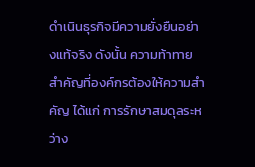ดำเนินธุรกิจมีความยั่งยืนอย่างแท้จริง ดังนั้น ความท้าทายสำคัญที่องค์กรต้องให้ความสำคัญ ได้แก่ การรักษาสมดุลระหว่าง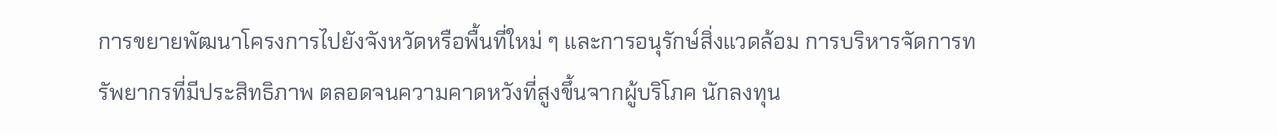การขยายพัฒนาโครงการไปยังจังหวัดหรือพื้นที่ใหม่ ๆ และการอนุรักษ์สิ่งแวดล้อม การบริหารจัดการทรัพยากรที่มีประสิทธิภาพ ตลอดจนความคาดหวังที่สูงขึ้นจากผู้บริโภค นักลงทุน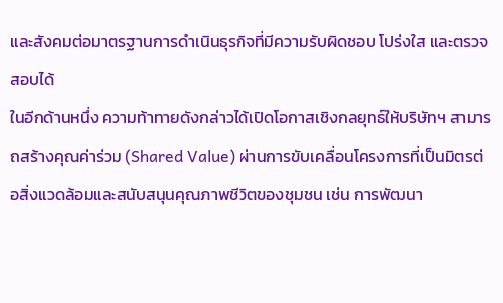และสังคมต่อมาตรฐานการดำเนินธุรกิจที่มีความรับผิดชอบ โปร่งใส และตรวจสอบได้
ในอีกด้านหนึ่ง ความท้าทายดังกล่าวได้เปิดโอกาสเชิงกลยุทธ์ให้บริษัทฯ สามารถสร้างคุณค่าร่วม (Shared Value) ผ่านการขับเคลื่อนโครงการที่เป็นมิตรต่อสิ่งแวดล้อมและสนับสนุนคุณภาพชีวิตของชุมชน เช่น การพัฒนา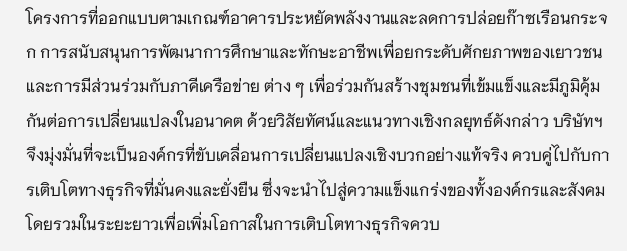โครงการที่ออกแบบตามเกณฑ์อาคารประหยัดพลังงานและลดการปล่อยก๊าซเรือนกระจก การสนับสนุนการพัฒนาการศึกษาและทักษะอาชีพเพื่อยกระดับศักยภาพของเยาวชน และการมีส่วนร่วมกับภาคีเครือข่าย ต่าง ๆ เพื่อร่วมกันสร้างชุมชนที่เข้มแข็งและมีภูมิคุ้มกันต่อการเปลี่ยนแปลงในอนาคต ด้วยวิสัยทัศน์และแนวทางเชิงกลยุทธ์ดังกล่าว บริษัทฯ จึงมุ่งมั่นที่จะเป็นองค์กรที่ขับเคลื่อนการเปลี่ยนแปลงเชิงบวกอย่างแท้จริง ควบคู่ไปกับการเติบโตทางธุรกิจที่มั่นคงและยั่งยืน ซึ่งจะนำไปสู่ความแข็งแกร่งของทั้งองค์กรและสังคมโดยรวมในระยะยาวเพื่อเพิ่มโอกาสในการเติบโตทางธุรกิจควบ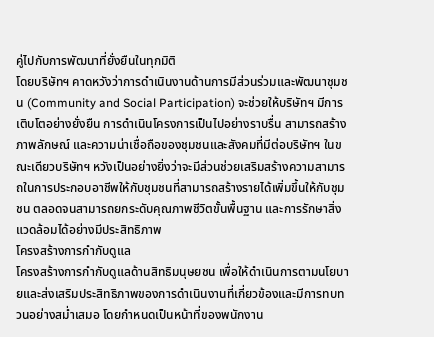คู่ไปกับการพัฒนาที่ยั่งยืนในทุกมิติ
โดยบริษัทฯ คาดหวังว่าการดำเนินงานด้านการมีส่วนร่วมและพัฒนาชุมชน (Community and Social Participation) จะช่วยให้บริษัทฯ มีการเติบโตอย่างยั่งยืน การดำเนินโครงการเป็นไปอย่างราบรื่น สามารถสร้างภาพลักษณ์ และความน่าเชื่อถือของชุมชนและสังคมที่มีต่อบริษัทฯ ในขณะเดียวบริษัทฯ หวังเป็นอย่างยิ่งว่าจะมีส่วนช่วยเสริมสร้างความสามารถในการประกอบอาชีพให้กับชุมชนที่สามารถสร้างรายได้เพิ่มขึ้นให้กับชุมชน ตลอดจนสามารถยกระดับคุณภาพชีวิตขั้นพื้นฐาน และการรักษาสิ่งแวดล้อมได้อย่างมีประสิทธิภาพ
โครงสร้างการกำกับดูแล
โครงสร้างการกำกับดูแลด้านสิทธิมนุษยชน เพื่อให้ดำเนินการตามนโยบายและส่งเสริมประสิทธิภาพของการดำเนินงานที่เกี่ยวข้องและมีการทบทวนอย่างสม่ำเสมอ โดยกำหนดเป็นหน้าที่ของพนักงาน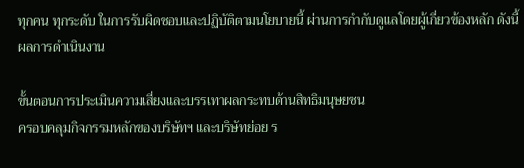ทุกคน ทุกระดับ ในการรับผิดชอบและปฏิบัติตามนโยบายนี้ ผ่านการกำกับดูแลโดยผู้เกี่ยวข้องหลัก ดังนี้
ผลการดำเนินงาน

ขั้นตอนการประเมินความเสี่ยงและบรรเทาผลกระทบด้านสิทธิมนุษยชน
ครอบคลุมกิจกรรมหลักของบริษัทฯ และบริษัทย่อย ร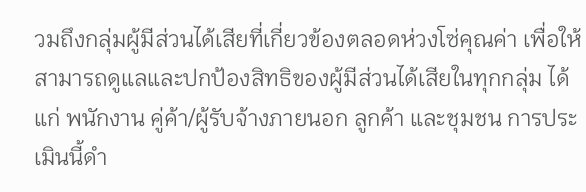วมถึงกลุ่มผู้มีส่วนได้เสียที่เกี่ยวข้องตลอดห่วงโซ่คุณค่า เพื่อให้สามารถดูแลและปกป้องสิทธิของผู้มีส่วนได้เสียในทุกกลุ่ม ได้แก่ พนักงาน คู่ค้า/ผู้รับจ้างภายนอก ลูกค้า และชุมชน การประเมินนี้ดำ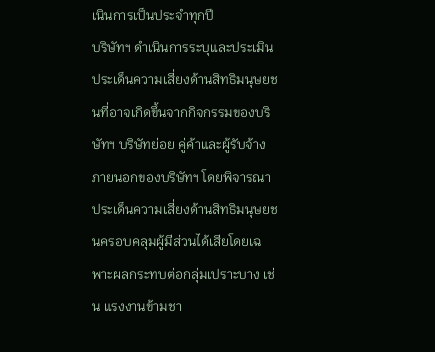เนินการเป็นประจำทุกปี
บริษัทฯ ดำเนินการระบุและประเมินประเด็นความเสี่ยงด้านสิทธิมนุษยชนที่อาจเกิดขึ้นจากกิจกรรมของบริษัทฯ บริษัทย่อย คู่ค้าและผู้รับจ้างภายนอกของบริษัทฯ โดยพิจารณาประเด็นความเสี่ยงด้านสิทธิมนุษยชนครอบคลุมผู้มีส่วนได้เสียโดยเฉพาะผลกระทบต่อกลุ่มเปราะบาง เช่น แรงงานข้ามชา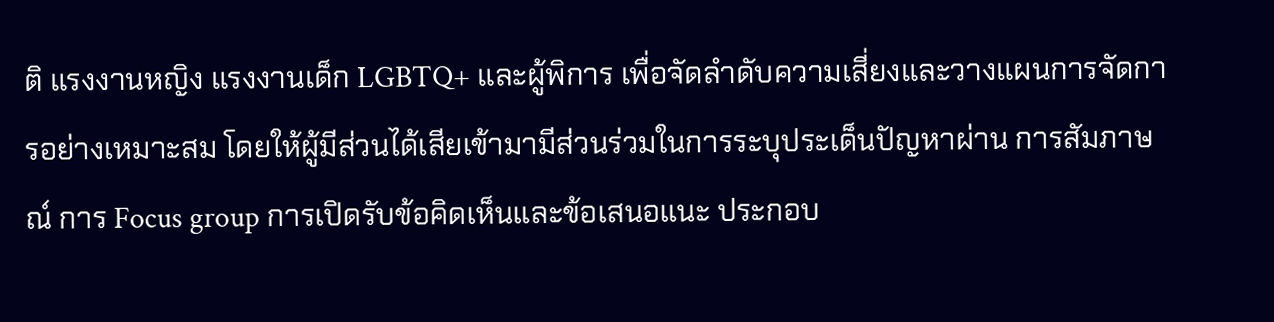ติ แรงงานหญิง แรงงานเด็ก LGBTQ+ และผู้พิการ เพื่อจัดลำดับความเสี่ยงและวางแผนการจัดการอย่างเหมาะสม โดยให้ผู้มีส่วนได้เสียเข้ามามีส่วนร่วมในการระบุประเด็นปัญหาผ่าน การสัมภาษณ์ การ Focus group การเปิดรับข้อคิดเห็นและข้อเสนอแนะ ประกอบ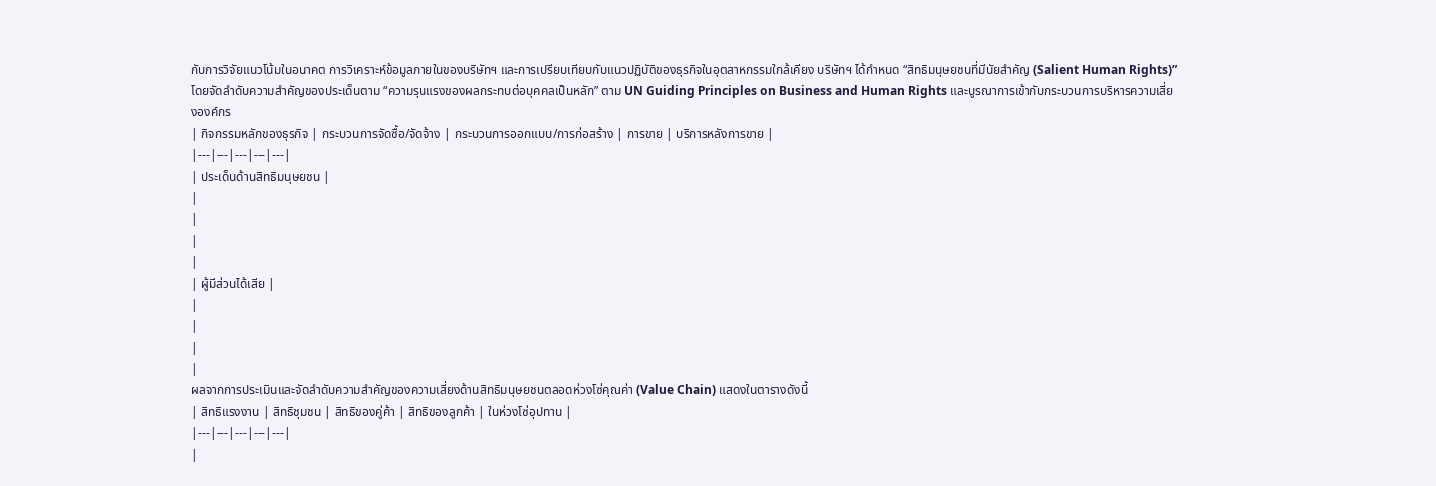กับการวิจัยแนวโน้มในอนาคต การวิเคราะห์ข้อมูลภายในของบริษัทฯ และการเปรียบเทียบกับแนวปฏิบัติของธุรกิจในอุตสาหกรรมใกล้เคียง บริษัทฯ ได้กำหนด “สิทธิมนุษยชนที่มีนัยสำคัญ (Salient Human Rights)” โดยจัดลำดับความสำคัญของประเด็นตาม “ความรุนแรงของผลกระทบต่อบุคคลเป็นหลัก” ตาม UN Guiding Principles on Business and Human Rights และบูรณาการเข้ากับกระบวนการบริหารความเสี่ยงองค์กร
| กิจกรรมหลักของธุรกิจ | กระบวนการจัดซื้อ/จัดจ้าง | กระบวนการออกแบบ/การก่อสร้าง | การขาย | บริการหลังการขาย |
|---|---|---|---|---|
| ประเด็นด้านสิทธิมนุษยชน |
|
|
|
|
| ผู้มีส่วนได้เสีย |
|
|
|
|
ผลจากการประเมินและจัดลำดับความสำคัญของความเสี่ยงด้านสิทธิมนุษยชนตลอดห่วงโซ่คุณค่า (Value Chain) แสดงในตารางดังนี้
| สิทธิแรงงาน | สิทธิชุมชน | สิทธิของคู่ค้า | สิทธิของลูกค้า | ในห่วงโซ่อุปทาน |
|---|---|---|---|---|
|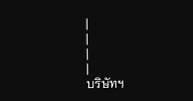|
|
|
|
บริษัทฯ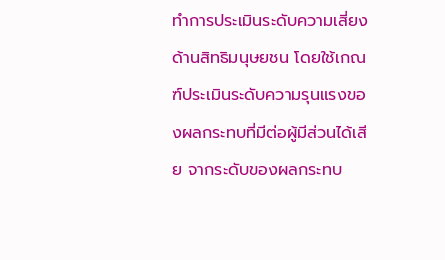ทำการประเมินระดับความเสี่ยงด้านสิทธิมนุษยชน โดยใช้เกณฑ์ประเมินระดับความรุนแรงของผลกระทบที่มีต่อผู้มีส่วนได้เสีย จากระดับของผลกระทบ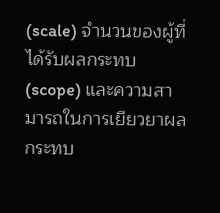(scale) จำนวนของผู้ที่ได้รับผลกระทบ (scope) และความสามารถในการเยียวยาผลกระทบ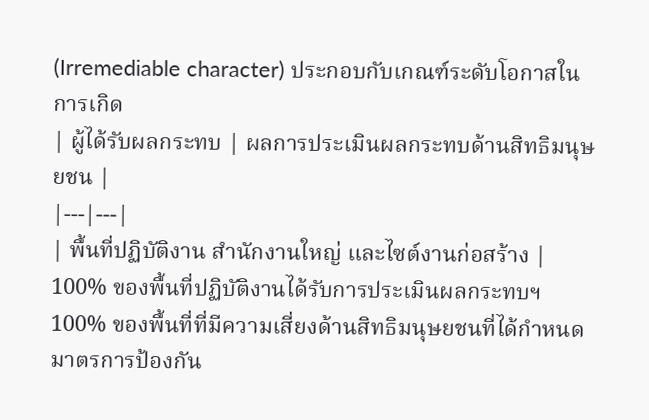(Irremediable character) ประกอบกับเกณฑ์ระดับโอกาสในการเกิด
| ผู้ได้รับผลกระทบ | ผลการประเมินผลกระทบด้านสิทธิมนุษยชน |
|---|---|
| พื้นที่ปฏิบัติงาน สำนักงานใหญ่ และไซต์งานก่อสร้าง | 100% ของพื้นที่ปฏิบัติงานได้รับการประเมินผลกระทบฯ 100% ของพื้นที่ที่มีความเสี่ยงด้านสิทธิมนุษยชนที่ได้กำหนดมาตรการป้องกัน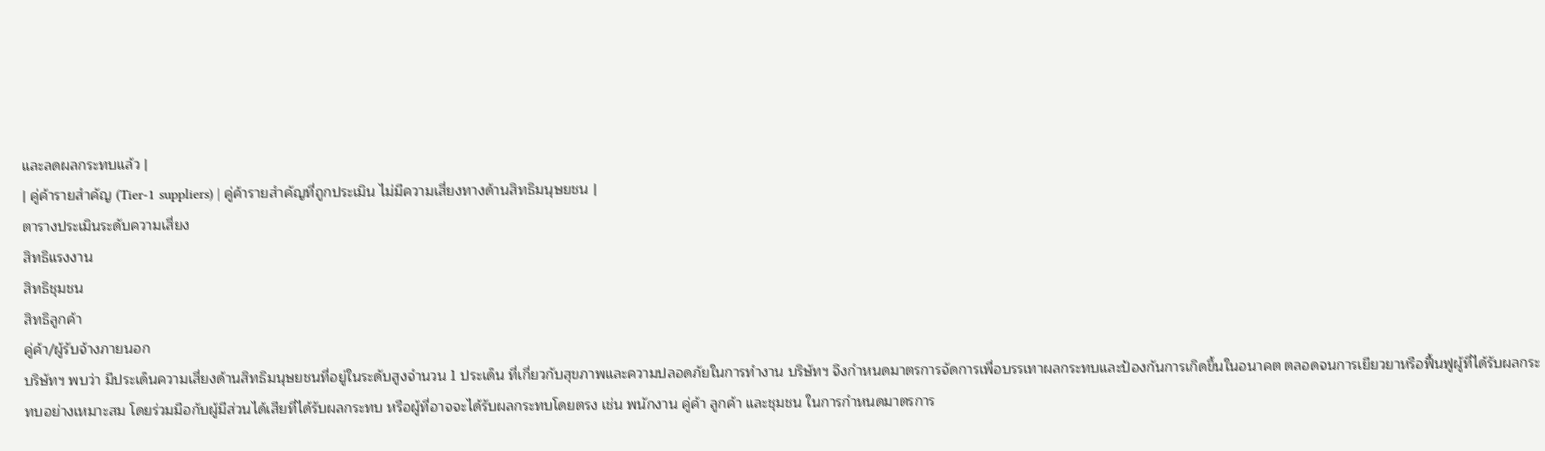และลดผลกระทบแล้ว |
| คู่ค้ารายสำคัญ (Tier-1 suppliers) | คู่ค้ารายสำคัญที่ถูกประเมิน ไม่มีความเสี่ยงทางด้านสิทธิมนุษยชน |
ตารางประเมินระดับความเสี่ยง
สิทธิแรงงาน
สิทธิชุมชน
สิทธิลูกค้า
คู่ค้า/ผู้รับจ้างภายนอก
บริษัทฯ พบว่า มีประเด็นความเสี่ยงด้านสิทธิมนุษยชนที่อยู่ในระดับสูงจำนวน 1 ประเด็น ที่เกี่ยวกับสุขภาพและความปลอดภัยในการทำงาน บริษัทฯ จึงกำหนดมาตรการจัดการเพื่อบรรเทาผลกระทบและป้องกันการเกิดขึ้นในอนาคต ตลอดจนการเยียวยาหรือฟื้นฟูผู้ที่ได้รับผลกระทบอย่างเหมาะสม โดยร่วมมือกับผู้มีส่วนได้เสียที่ได้รับผลกระทบ หรือผู้ที่อาจจะได้รับผลกระทบโดยตรง เช่น พนักงาน คู่ค้า ลูกค้า และชุมชน ในการกำหนดมาตรการ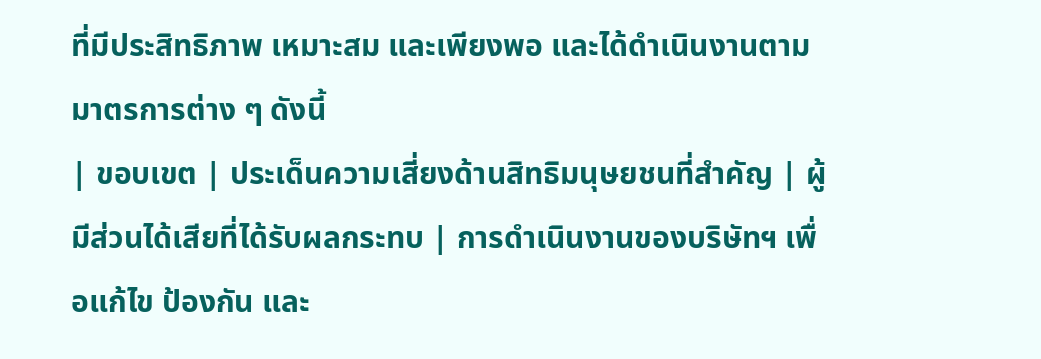ที่มีประสิทธิภาพ เหมาะสม และเพียงพอ และได้ดำเนินงานตามมาตรการต่าง ๆ ดังนี้
| ขอบเขต | ประเด็นความเสี่ยงด้านสิทธิมนุษยชนที่สำคัญ | ผู้มีส่วนได้เสียที่ได้รับผลกระทบ | การดำเนินงานของบริษัทฯ เพื่อแก้ไข ป้องกัน และ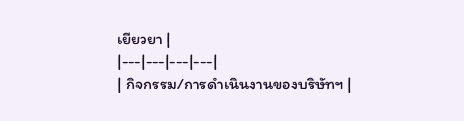เยียวยา |
|---|---|---|---|
| กิจกรรม/การดำเนินงานของบริษัทฯ |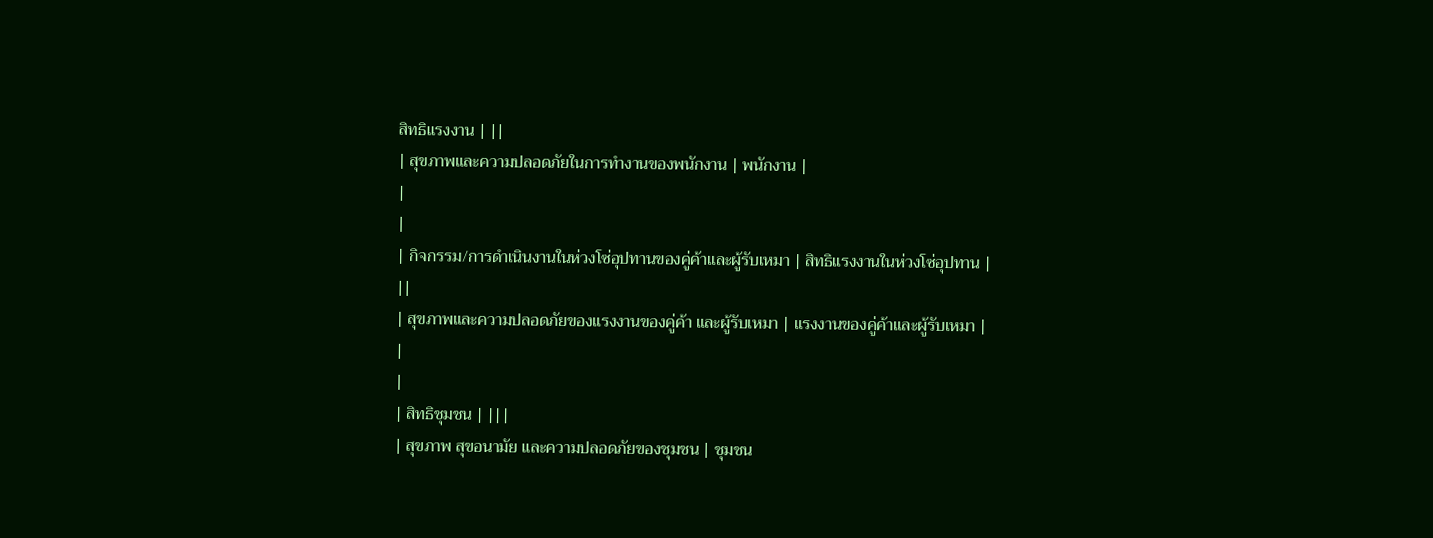สิทธิแรงงาน | ||
| สุขภาพและความปลอดภัยในการทำงานของพนักงาน | พนักงาน |
|
|
| กิจกรรม/การดำเนินงานในห่วงโซ่อุปทานของคู่ค้าและผู้รับเหมา | สิทธิแรงงานในห่วงโซ่อุปทาน | ||
| สุขภาพและความปลอดภัยของแรงงานของคู่ค้า และผู้รับเหมา | แรงงานของคู่ค้าและผู้รับเหมา |
|
|
| สิทธิชุมชน | |||
| สุขภาพ สุขอนามัย และความปลอดภัยของชุมชน | ชุมชน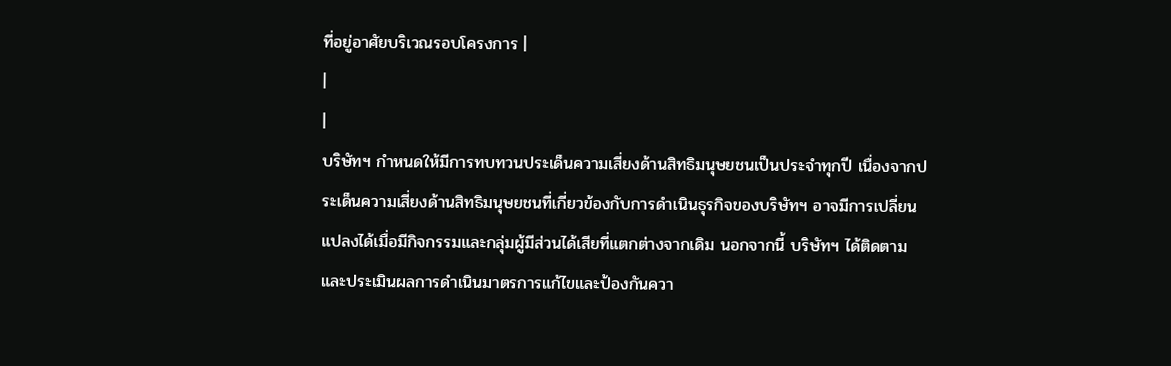ที่อยู่อาศัยบริเวณรอบโครงการ |
|
|
บริษัทฯ กำหนดให้มีการทบทวนประเด็นความเสี่ยงด้านสิทธิมนุษยชนเป็นประจำทุกปี เนื่องจากประเด็นความเสี่ยงด้านสิทธิมนุษยชนที่เกี่ยวข้องกับการดำเนินธุรกิจของบริษัทฯ อาจมีการเปลี่ยนแปลงได้เมื่อมีกิจกรรมและกลุ่มผู้มีส่วนได้เสียที่แตกต่างจากเดิม นอกจากนี้ บริษัทฯ ได้ติดตามและประเมินผลการดำเนินมาตรการแก้ไขและป้องกันควา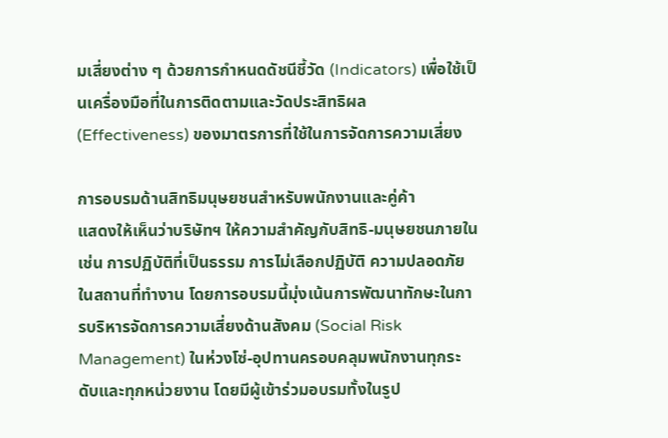มเสี่ยงต่าง ๆ ด้วยการกำหนดดัชนีชี้วัด (Indicators) เพื่อใช้เป็นเครื่องมือที่ในการติดตามและวัดประสิทธิผล (Effectiveness) ของมาตรการที่ใช้ในการจัดการความเสี่ยง

การอบรมด้านสิทธิมนุษยชนสำหรับพนักงานและคู่ค้า
แสดงให้เห็นว่าบริษัทฯ ให้ความสำคัญกับสิทธิ-มนุษยชนภายใน เช่น การปฏิบัติที่เป็นธรรม การไม่เลือกปฏิบัติ ความปลอดภัยในสถานที่ทำงาน โดยการอบรมนี้มุ่งเน้นการพัฒนาทักษะในการบริหารจัดการความเสี่ยงด้านสังคม (Social Risk Management) ในห่วงโซ่-อุปทานครอบคลุมพนักงานทุกระดับและทุกหน่วยงาน โดยมีผู้เข้าร่วมอบรมทั้งในรูป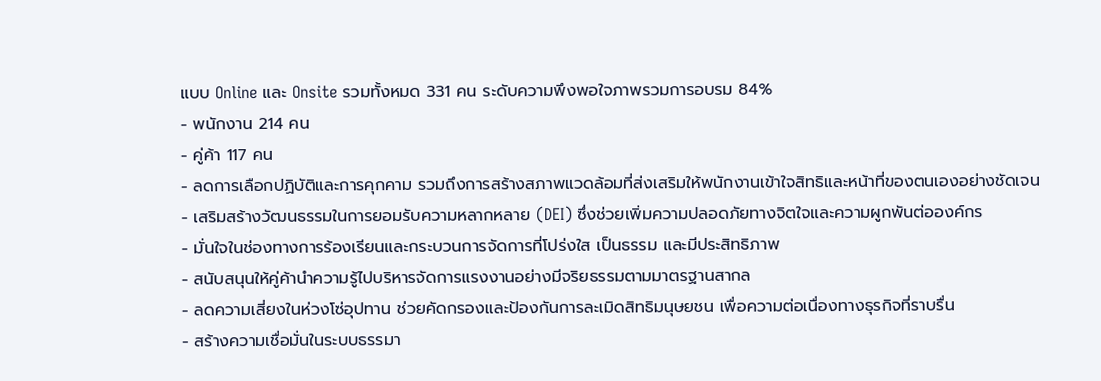แบบ Online และ Onsite รวมทั้งหมด 331 คน ระดับความพึงพอใจภาพรวมการอบรม 84%
- พนักงาน 214 คน
- คู่ค้า 117 คน
- ลดการเลือกปฏิบัติและการคุกคาม รวมถึงการสร้างสภาพแวดล้อมที่ส่งเสริมให้พนักงานเข้าใจสิทธิและหน้าที่ของตนเองอย่างชัดเจน
- เสริมสร้างวัฒนธรรมในการยอมรับความหลากหลาย (DEI) ซึ่งช่วยเพิ่มความปลอดภัยทางจิตใจและความผูกพันต่อองค์กร
- มั่นใจในช่องทางการร้องเรียนและกระบวนการจัดการที่โปร่งใส เป็นธรรม และมีประสิทธิภาพ
- สนับสนุนให้คู่ค้านำความรู้ไปบริหารจัดการแรงงานอย่างมีจริยธรรมตามมาตรฐานสากล
- ลดความเสี่ยงในห่วงโซ่อุปทาน ช่วยคัดกรองและป้องกันการละเมิดสิทธิมนุษยชน เพื่อความต่อเนื่องทางธุรกิจที่ราบรื่น
- สร้างความเชื่อมั่นในระบบธรรมา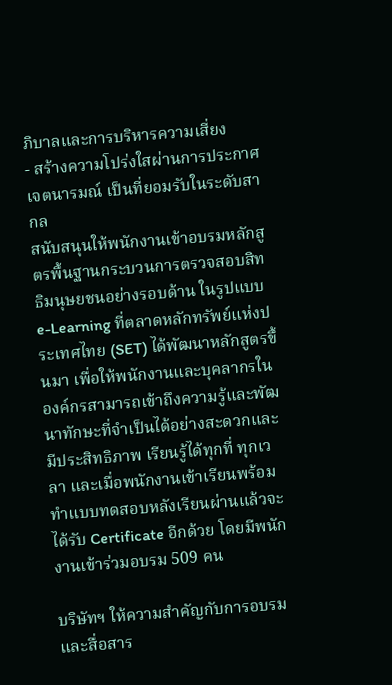ภิบาลและการบริหารความเสี่ยง
- สร้างความโปร่งใสผ่านการประกาศเจตนารมณ์ เป็นที่ยอมรับในระดับสากล
สนับสนุนให้พนักงานเข้าอบรมหลักสูตรพื้นฐานกระบวนการตรวจสอบสิทธิมนุษยชนอย่างรอบด้าน ในรูปแบบ e-Learning ที่ตลาดหลักทรัพย์แห่งประเทศไทย (SET) ได้พัฒนาหลักสูตรขึ้นมา เพื่อให้พนักงานและบุคลากรในองค์กรสามารถเข้าถึงความรู้และพัฒนาทักษะที่จำเป็นได้อย่างสะดวกและมีประสิทธิภาพ เรียนรู้ได้ทุกที่ ทุกเวลา และเมื่อพนักงานเข้าเรียนพร้อมทำแบบทดสอบหลังเรียนผ่านแล้วจะได้รับ Certificate อีกด้วย โดยมีพนักงานเข้าร่วมอบรม 509 คน

บริษัทฯ ให้ความสำคัญกับการอบรมและสื่อสาร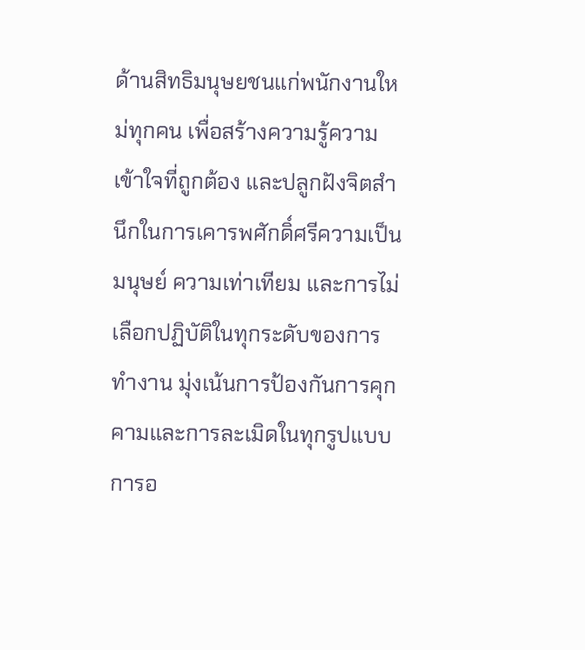ด้านสิทธิมนุษยชนแก่พนักงานใหม่ทุกคน เพื่อสร้างความรู้ความเข้าใจที่ถูกต้อง และปลูกฝังจิตสำนึกในการเคารพศักดิ์ศรีความเป็นมนุษย์ ความเท่าเทียม และการไม่เลือกปฏิบัติในทุกระดับของการทำงาน มุ่งเน้นการป้องกันการคุกคามและการละเมิดในทุกรูปแบบ การอ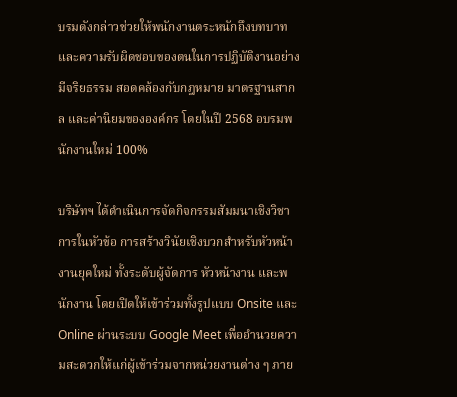บรมดังกล่าวช่วยให้พนักงานตระหนักถึงบทบาทและความรับผิดชอบของตนในการปฏิบัติงานอย่างมีจริยธรรม สอดคล้องกับกฎหมาย มาตรฐานสากล และค่านิยมขององค์กร โดยในปี 2568 อบรมพนักงานใหม่ 100%

บริษัทฯ ได้ดำเนินการจัดกิจกรรมสัมมนาเชิงวิชาการในหัวข้อ การสร้างวินัยเชิงบวกสำหรับหัวหน้างานยุคใหม่ ทั้งระดับผู้จัดการ หัวหน้างาน และพนักงาน โดยเปิดให้เข้าร่วมทั้งรูปแบบ Onsite และ Online ผ่านระบบ Google Meet เพื่ออำนวยความสะดวกให้แก่ผู้เข้าร่วมจากหน่วยงานต่าง ๆ ภาย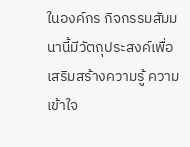ในองค์กร กิจกรรมสัมมนานี้มีวัตถุประสงค์เพื่อเสริมสร้างความรู้ ความเข้าใจ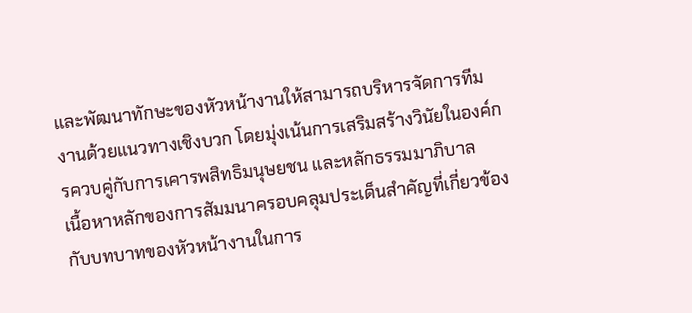และพัฒนาทักษะของหัวหน้างานให้สามารถบริหารจัดการทีมงานด้วยแนวทางเชิงบวก โดยมุ่งเน้นการเสริมสร้างวินัยในองค์กรควบคู่กับการเคารพสิทธิมนุษยชน และหลักธรรมมาภิบาล
เนื้อหาหลักของการสัมมนาครอบคลุมประเด็นสำคัญที่เกี่ยวข้องกับบทบาทของหัวหน้างานในการ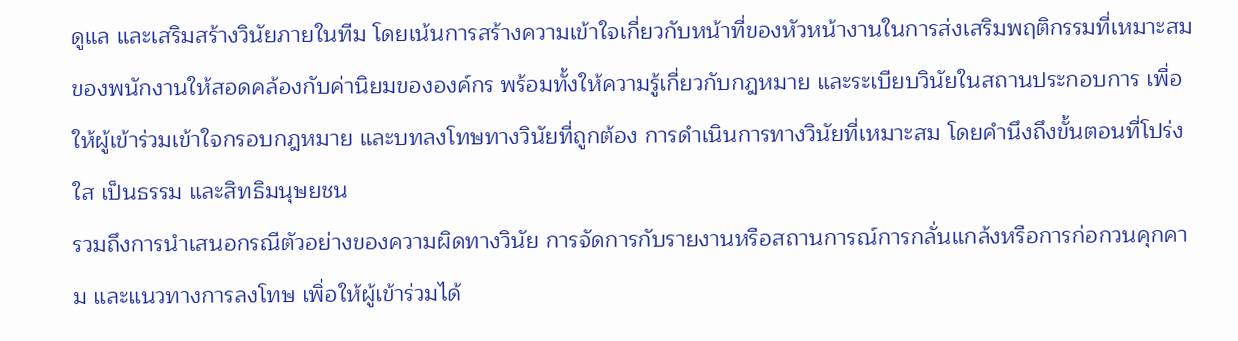ดูแล และเสริมสร้างวินัยภายในทีม โดยเน้นการสร้างความเข้าใจเกี่ยวกับหน้าที่ของหัวหน้างานในการส่งเสริมพฤติกรรมที่เหมาะสมของพนักงานให้สอดคล้องกับค่านิยมขององค์กร พร้อมทั้งให้ความรู้เกี่ยวกับกฎหมาย และระเบียบวินัยในสถานประกอบการ เพื่อให้ผู้เข้าร่วมเข้าใจกรอบกฎหมาย และบทลงโทษทางวินัยที่ถูกต้อง การดำเนินการทางวินัยที่เหมาะสม โดยคำนึงถึงขั้นตอนที่โปร่งใส เป็นธรรม และสิทธิมนุษยชน
รวมถึงการนำเสนอกรณีตัวอย่างของความผิดทางวินัย การจัดการกับรายงานหรือสถานการณ์การกลั่นแกล้งหรือการก่อกวนคุกคาม และแนวทางการลงโทษ เพิ่อให้ผู้เข้าร่วมได้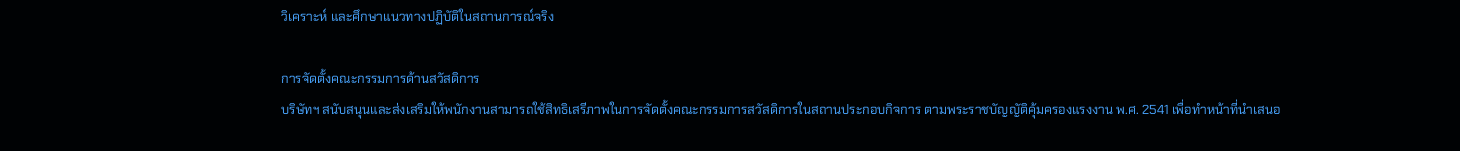วิเคราะห์ และศึกษาแนวทางปฏิบัติในสถานการณ์จริง

การจัดตั้งคณะกรรมการด้านสวัสดิการ
บริษัทฯ สนับสนุนและส่งเสริมให้พนักงานสามารถใช้สิทธิเสรีภาพในการจัดตั้งคณะกรรมการสวัสดิการในสถานประกอบกิจการ ตามพระราชบัญญัติคุ้มครองแรงงาน พ.ศ. 2541 เพื่อทำหน้าที่นำเสนอ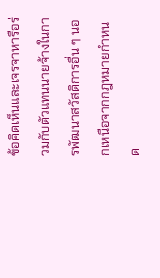ข้อคิดเห็นและเจรจาหารือร่วมกับตัวแทนนายจ้างในการพัฒนาสวัสดิการอื่น ๆ นอกเหนือจากกฎหมายกำหนด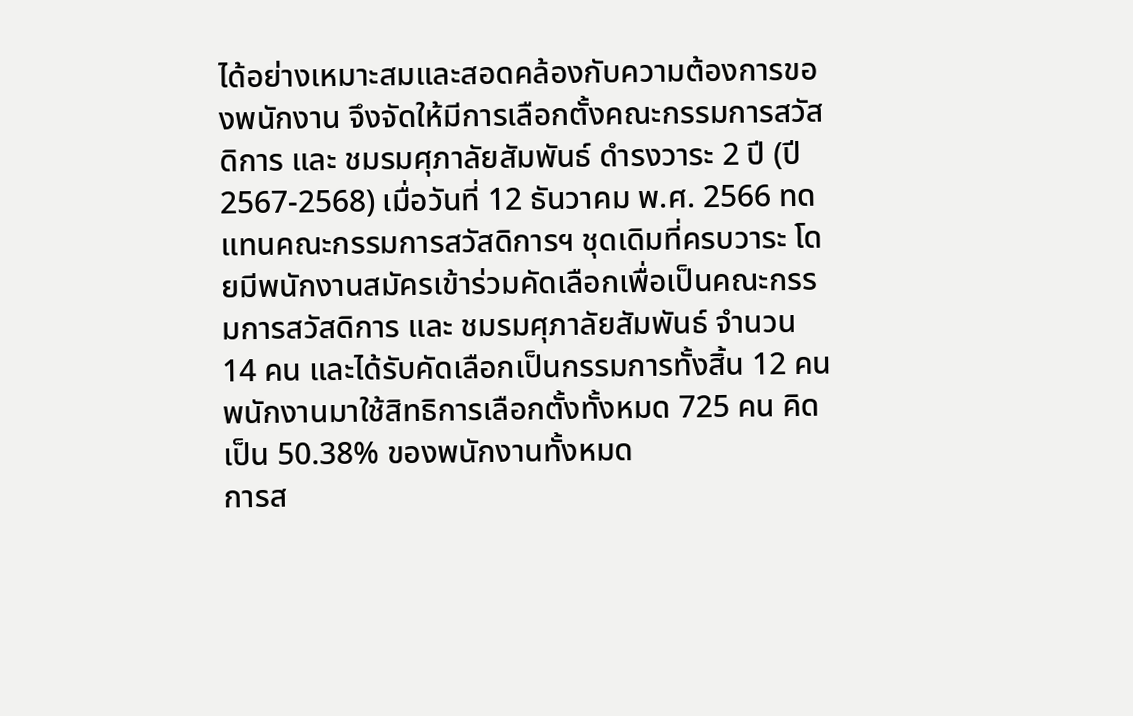ได้อย่างเหมาะสมและสอดคล้องกับความต้องการของพนักงาน จึงจัดให้มีการเลือกตั้งคณะกรรมการสวัสดิการ และ ชมรมศุภาลัยสัมพันธ์ ดำรงวาระ 2 ปี (ปี 2567-2568) เมื่อวันที่ 12 ธันวาคม พ.ศ. 2566 ทดแทนคณะกรรมการสวัสดิการฯ ชุดเดิมที่ครบวาระ โดยมีพนักงานสมัครเข้าร่วมคัดเลือกเพื่อเป็นคณะกรรมการสวัสดิการ และ ชมรมศุภาลัยสัมพันธ์ จำนวน 14 คน และได้รับคัดเลือกเป็นกรรมการทั้งสิ้น 12 คน พนักงานมาใช้สิทธิการเลือกตั้งทั้งหมด 725 คน คิดเป็น 50.38% ของพนักงานทั้งหมด
การส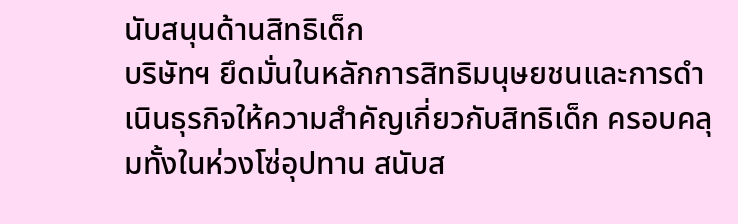นับสนุนด้านสิทธิเด็ก
บริษัทฯ ยึดมั่นในหลักการสิทธิมนุษยชนและการดำเนินธุรกิจให้ความสำคัญเกี่ยวกับสิทธิเด็ก ครอบคลุมทั้งในห่วงโซ่อุปทาน สนับส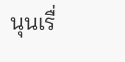นุนเรื่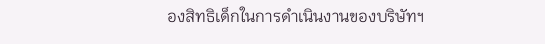องสิทธิเด็กในการดําเนินงานของบริษัทฯ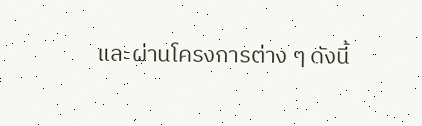และผ่านโครงการต่าง ๆ ดังนี้